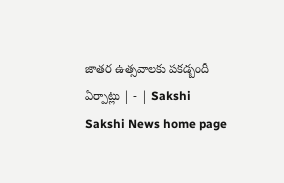జాతర ఉత్సవాలకు పకడ్బందీ ఏర్పాట్లు | - | Sakshi
Sakshi News home page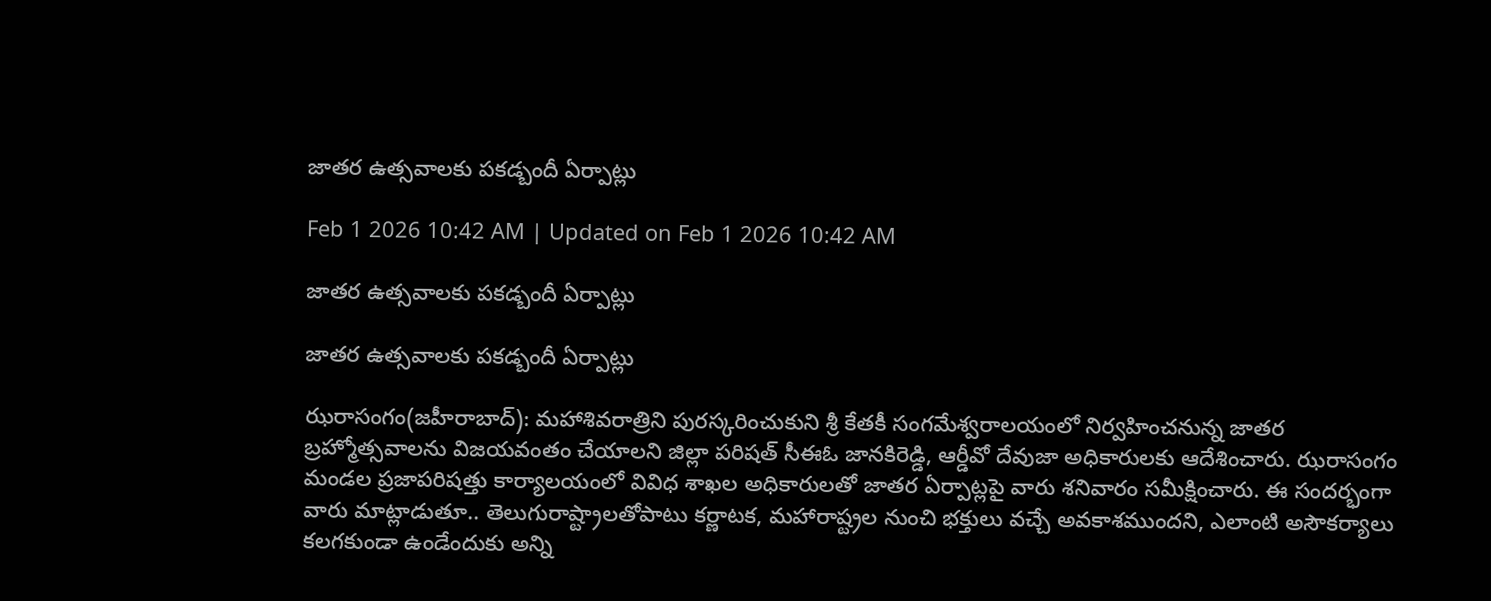జాతర ఉత్సవాలకు పకడ్బందీ ఏర్పాట్లు

Feb 1 2026 10:42 AM | Updated on Feb 1 2026 10:42 AM

జాతర ఉత్సవాలకు పకడ్బందీ ఏర్పాట్లు

జాతర ఉత్సవాలకు పకడ్బందీ ఏర్పాట్లు

ఝరాసంగం(జహీరాబాద్‌): మహాశివరాత్రిని పురస్కరించుకుని శ్రీ కేతకీ సంగమేశ్వరాలయంలో నిర్వహించనున్న జాతర బ్రహ్మోత్సవాలను విజయవంతం చేయాలని జిల్లా పరిషత్‌ సీఈఓ జానకిరెడ్డి, ఆర్డీవో దేవుజా అధికారులకు ఆదేశించారు. ఝరాసంగం మండల ప్రజాపరిషత్తు కార్యాలయంలో వివిధ శాఖల అధికారులతో జాతర ఏర్పాట్లపై వారు శనివారం సమీక్షించారు. ఈ సందర్భంగా వారు మాట్లాడుతూ.. తెలుగురాష్ట్రాలతోపాటు కర్ణాటక, మహారాష్ట్రల నుంచి భక్తులు వచ్చే అవకాశముందని, ఎలాంటి అసౌకర్యాలు కలగకుండా ఉండేందుకు అన్ని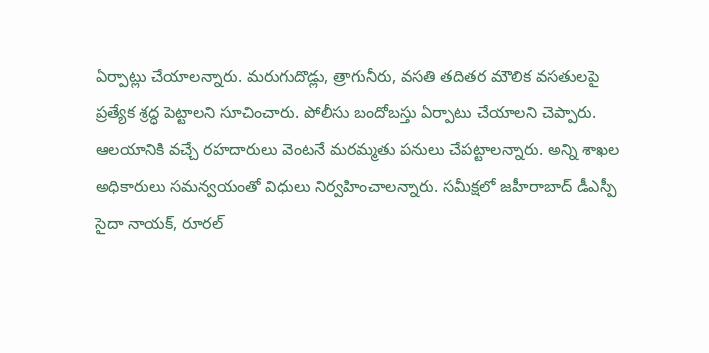ఏర్పాట్లు చేయాలన్నారు. మరుగుదొడ్లు, త్రాగునీరు, వసతి తదితర మౌలిక వసతులపై ప్రత్యేక శ్రద్ధ పెట్టాలని సూచించారు. పోలీసు బందోబస్తు ఏర్పాటు చేయాలని చెప్పారు. ఆలయానికి వచ్చే రహదారులు వెంటనే మరమ్మతు పనులు చేపట్టాలన్నారు. అన్ని శాఖల అధికారులు సమన్వయంతో విధులు నిర్వహించాలన్నారు. సమీక్షలో జహీరాబాద్‌ డీఎస్పీ సైదా నాయక్‌, రూరల్‌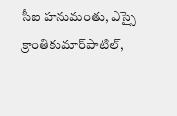సీఐ హనుమంతు, ఎస్సై క్రాంతికుమార్‌పాటిల్‌,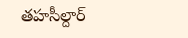తహసీల్దార్‌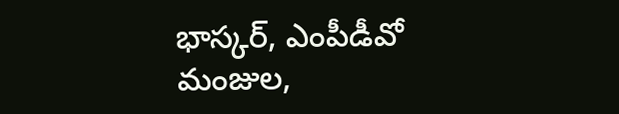భాస్కర్‌, ఎంపీడీవో మంజుల,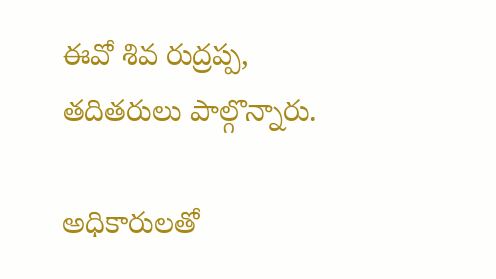ఈవో శివ రుద్రప్ప, తదితరులు పాల్గొన్నారు.

అధికారులతో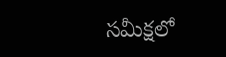సమీక్షలో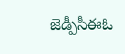జెడ్పీసీఈఓ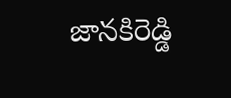జానకిరెడ్డి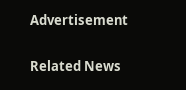Advertisement

Related News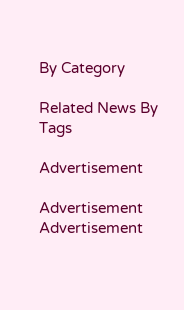By Category

Related News By Tags

Advertisement

Advertisement
Advertisement